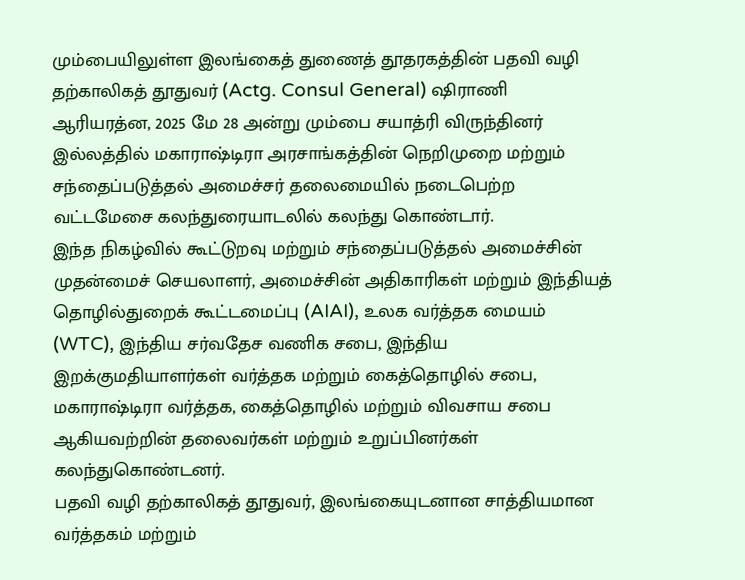மும்பையிலுள்ள இலங்கைத் துணைத் தூதரகத்தின் பதவி வழி தற்காலிகத் தூதுவர் (Actg. Consul General) ஷிராணி ஆரியரத்ன, 2025 மே 28 அன்று மும்பை சயாத்ரி விருந்தினர் இல்லத்தில் மகாராஷ்டிரா அரசாங்கத்தின் நெறிமுறை மற்றும் சந்தைப்படுத்தல் அமைச்சர் தலைமையில் நடைபெற்ற வட்டமேசை கலந்துரையாடலில் கலந்து கொண்டார்.
இந்த நிகழ்வில் கூட்டுறவு மற்றும் சந்தைப்படுத்தல் அமைச்சின் முதன்மைச் செயலாளர், அமைச்சின் அதிகாரிகள் மற்றும் இந்தியத் தொழில்துறைக் கூட்டமைப்பு (AIAI), உலக வர்த்தக மையம் (WTC), இந்திய சர்வதேச வணிக சபை, இந்திய இறக்குமதியாளர்கள் வர்த்தக மற்றும் கைத்தொழில் சபை, மகாராஷ்டிரா வர்த்தக, கைத்தொழில் மற்றும் விவசாய சபை ஆகியவற்றின் தலைவர்கள் மற்றும் உறுப்பினர்கள் கலந்துகொண்டனர்.
பதவி வழி தற்காலிகத் தூதுவர், இலங்கையுடனான சாத்தியமான வர்த்தகம் மற்றும்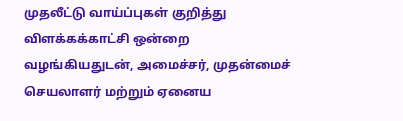முதலீட்டு வாய்ப்புகள் குறித்து விளக்கக்காட்சி ஒன்றை வழங்கியதுடன், அமைச்சர், முதன்மைச் செயலாளர் மற்றும் ஏனைய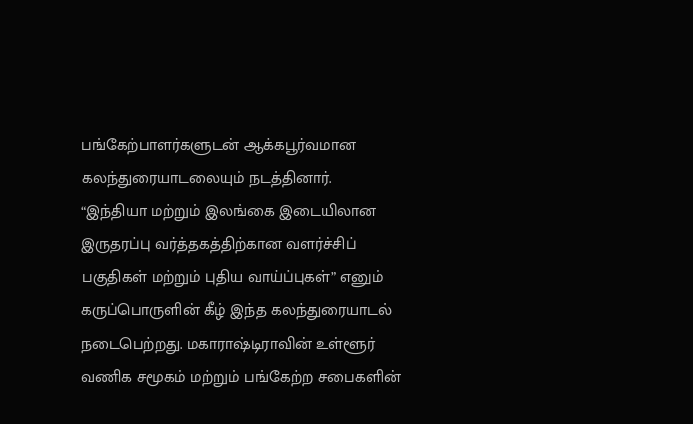பங்கேற்பாளர்களுடன் ஆக்கபூர்வமான கலந்துரையாடலையும் நடத்தினார்.
“இந்தியா மற்றும் இலங்கை இடையிலான இருதரப்பு வர்த்தகத்திற்கான வளர்ச்சிப் பகுதிகள் மற்றும் புதிய வாய்ப்புகள்” எனும் கருப்பொருளின் கீழ் இந்த கலந்துரையாடல் நடைபெற்றது. மகாராஷ்டிராவின் உள்ளூர் வணிக சமூகம் மற்றும் பங்கேற்ற சபைகளின்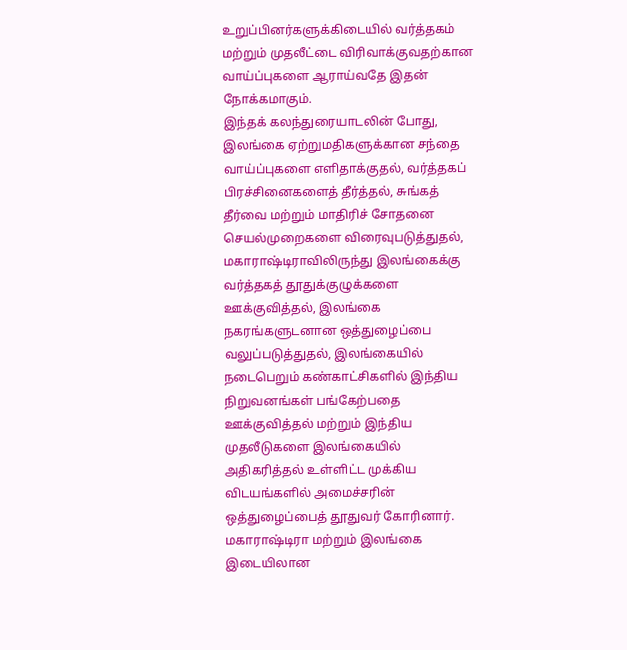உறுப்பினர்களுக்கிடையில் வர்த்தகம் மற்றும் முதலீட்டை விரிவாக்குவதற்கான வாய்ப்புகளை ஆராய்வதே இதன் நோக்கமாகும்.
இந்தக் கலந்துரையாடலின் போது, இலங்கை ஏற்றுமதிகளுக்கான சந்தை வாய்ப்புகளை எளிதாக்குதல், வர்த்தகப் பிரச்சினைகளைத் தீர்த்தல், சுங்கத் தீர்வை மற்றும் மாதிரிச் சோதனை செயல்முறைகளை விரைவுபடுத்துதல், மகாராஷ்டிராவிலிருந்து இலங்கைக்கு வர்த்தகத் தூதுக்குழுக்களை ஊக்குவித்தல், இலங்கை நகரங்களுடனான ஒத்துழைப்பை வலுப்படுத்துதல், இலங்கையில் நடைபெறும் கண்காட்சிகளில் இந்திய நிறுவனங்கள் பங்கேற்பதை ஊக்குவித்தல் மற்றும் இந்திய முதலீடுகளை இலங்கையில் அதிகரித்தல் உள்ளிட்ட முக்கிய விடயங்களில் அமைச்சரின் ஒத்துழைப்பைத் தூதுவர் கோரினார்.
மகாராஷ்டிரா மற்றும் இலங்கை இடையிலான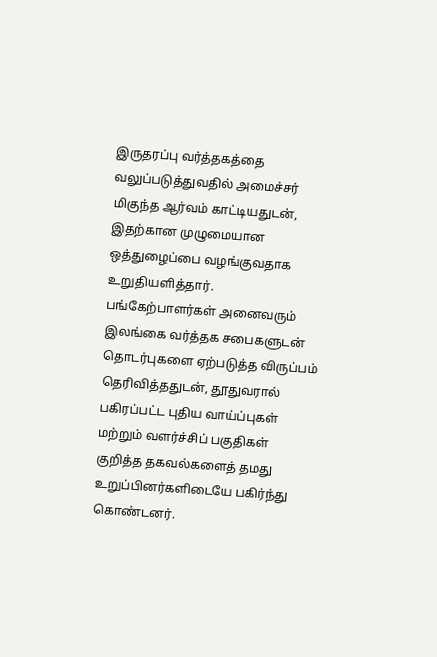இருதரப்பு வர்த்தகத்தை வலுப்படுத்துவதில் அமைச்சர் மிகுந்த ஆர்வம் காட்டியதுடன், இதற்கான முழுமையான ஒத்துழைப்பை வழங்குவதாக உறுதியளித்தார்.
பங்கேற்பாளர்கள் அனைவரும் இலங்கை வர்த்தக சபைகளுடன் தொடர்புகளை ஏற்படுத்த விருப்பம் தெரிவித்ததுடன், தூதுவரால் பகிரப்பட்ட புதிய வாய்ப்புகள் மற்றும் வளர்ச்சிப் பகுதிகள் குறித்த தகவல்களைத் தமது உறுப்பினர்களிடையே பகிர்ந்து கொண்டனர்.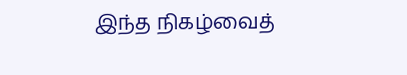இந்த நிகழ்வைத்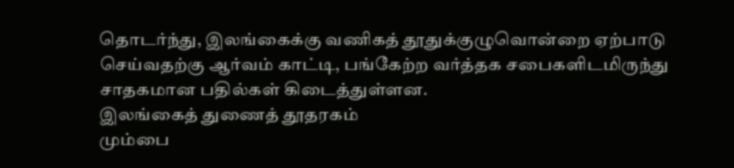தொடர்ந்து, இலங்கைக்கு வணிகத் தூதுக்குழுவொன்றை ஏற்பாடு செய்வதற்கு ஆர்வம் காட்டி, பங்கேற்ற வர்த்தக சபைகளிடமிருந்து சாதகமான பதில்கள் கிடைத்துள்ளன.
இலங்கைத் துணைத் தூதரகம்
மும்பை